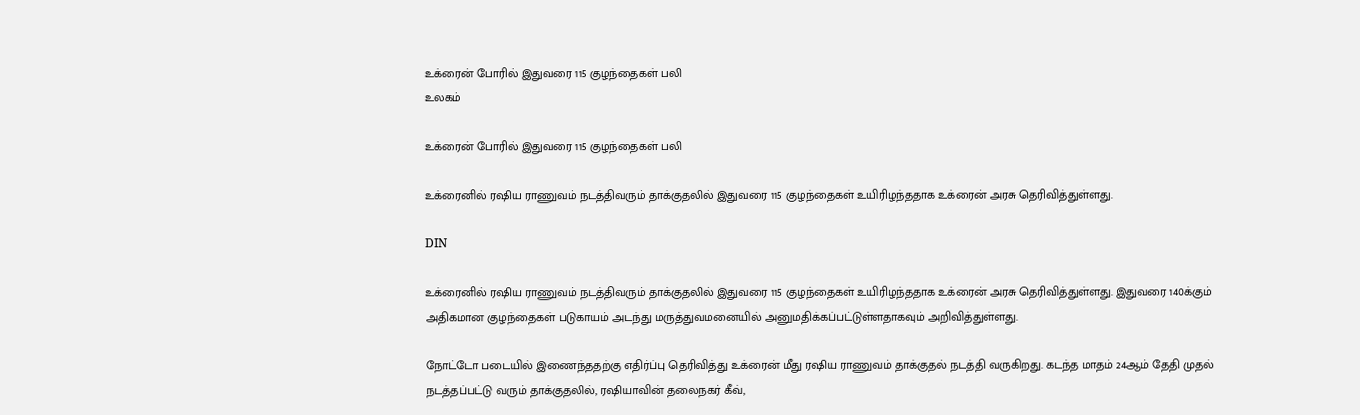உக்ரைன் போரில் இதுவரை 115 குழந்தைகள் பலி
உலகம்

உக்ரைன் போரில் இதுவரை 115 குழந்தைகள் பலி

உக்ரைனில் ரஷிய ராணுவம் நடத்திவரும் தாக்குதலில் இதுவரை 115 குழந்தைகள் உயிரிழந்ததாக உக்ரைன் அரசு தெரிவித்துள்ளது.

DIN

உக்ரைனில் ரஷிய ராணுவம் நடத்திவரும் தாக்குதலில் இதுவரை 115 குழந்தைகள் உயிரிழந்ததாக உக்ரைன் அரசு தெரிவித்துள்ளது. இதுவரை 140க்கும் அதிகமான குழந்தைகள் படுகாயம் அடந்து மருத்துவமனையில் அனுமதிக்கப்பட்டுள்ளதாகவும் அறிவித்துள்ளது.

நோட்டோ படையில் இணைந்ததற்கு எதிர்ப்பு தெரிவித்து உக்ரைன் மீது ரஷிய ராணுவம் தாக்குதல் நடத்தி வருகிறது. கடந்த மாதம் 24ஆம் தேதி முதல் நடத்தப்பட்டு வரும் தாக்குதலில், ரஷியாவின் தலைநகர் கீவ்,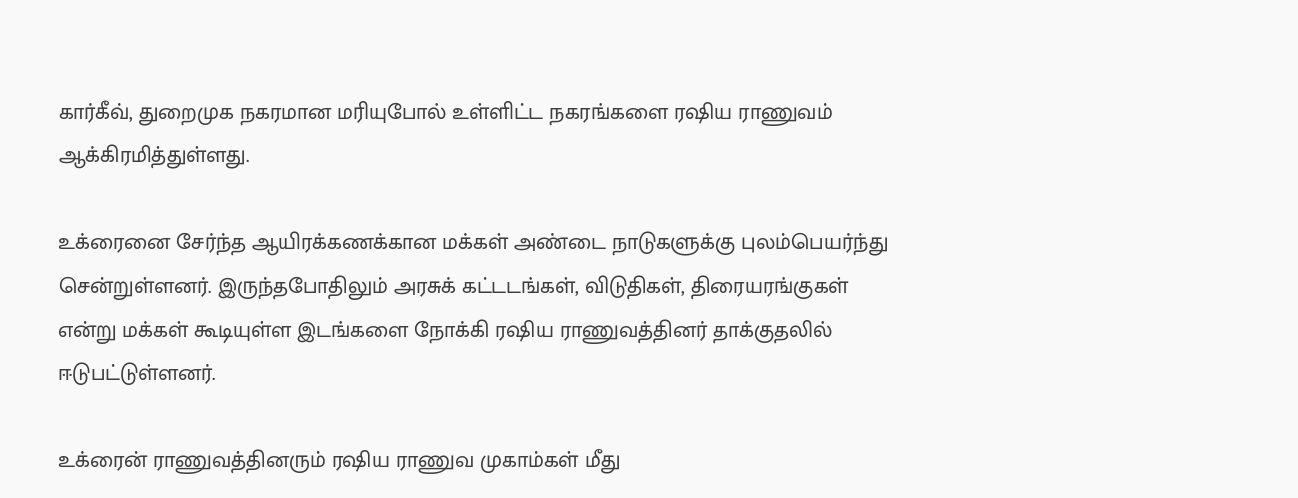கார்கீவ், துறைமுக நகரமான மரியுபோல் உள்ளிட்ட நகரங்களை ரஷிய ராணுவம் ஆக்கிரமித்துள்ளது.

உக்ரைனை சேர்ந்த ஆயிரக்கணக்கான மக்கள் அண்டை நாடுகளுக்கு புலம்பெயர்ந்து சென்றுள்ளனர். இருந்தபோதிலும் அரசுக் கட்டடங்கள், விடுதிகள், திரையரங்குகள் என்று மக்கள் கூடியுள்ள இடங்களை நோக்கி ரஷிய ராணுவத்தினர் தாக்குதலில் ஈடுபட்டுள்ளனர்.

உக்ரைன் ராணுவத்தினரும் ரஷிய ராணுவ முகாம்கள் மீது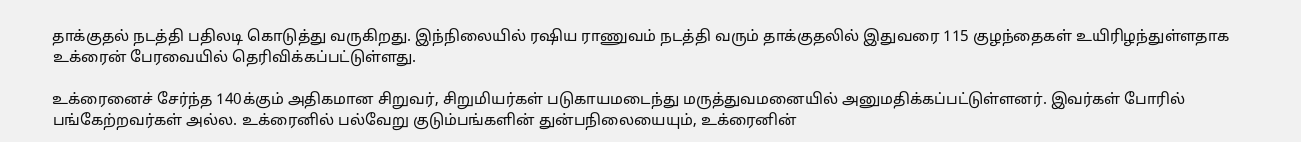தாக்குதல் நடத்தி பதிலடி கொடுத்து வருகிறது. இந்நிலையில் ரஷிய ராணுவம் நடத்தி வரும் தாக்குதலில் இதுவரை 115 குழந்தைகள் உயிரிழந்துள்ளதாக உக்ரைன் பேரவையில் தெரிவிக்கப்பட்டுள்ளது.

உக்ரைனைச் சேர்ந்த 140க்கும் அதிகமான சிறுவர், சிறுமியர்கள் படுகாயமடைந்து மருத்துவமனையில் அனுமதிக்கப்பட்டுள்ளனர். இவர்கள் போரில் பங்கேற்றவர்கள் அல்ல. உக்ரைனில் பல்வேறு குடும்பங்களின் துன்பநிலையையும், உக்ரைனின்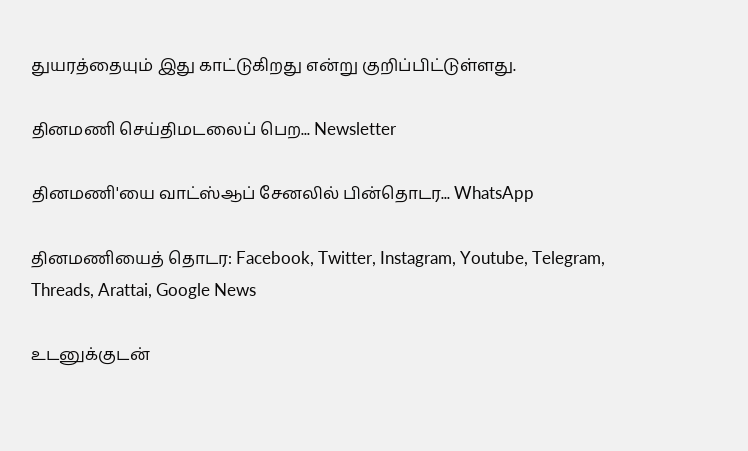துயரத்தையும் இது காட்டுகிறது என்று குறிப்பிட்டுள்ளது.

தினமணி செய்திமடலைப் பெற... Newsletter

தினமணி'யை வாட்ஸ்ஆப் சேனலில் பின்தொடர... WhatsApp

தினமணியைத் தொடர: Facebook, Twitter, Instagram, Youtube, Telegram, Threads, Arattai, Google News

உடனுக்குடன்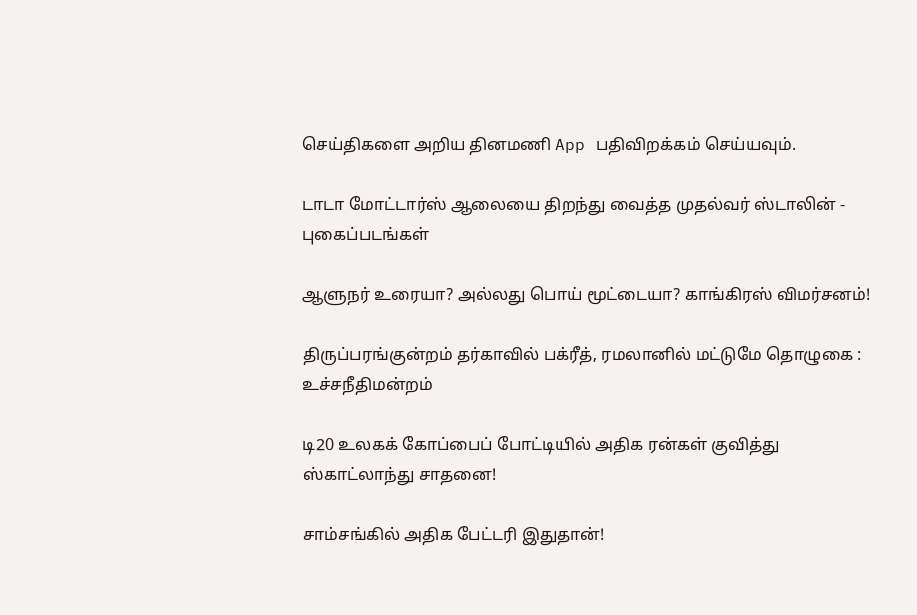செய்திகளை அறிய தினமணி App பதிவிறக்கம் செய்யவும்.

டாடா மோட்டார்ஸ் ஆலையை திறந்து வைத்த முதல்வர் ஸ்டாலின் - புகைப்படங்கள்

ஆளுநர் உரையா? அல்லது பொய் மூட்டையா? காங்கிரஸ் விமர்சனம்!

திருப்பரங்குன்றம் தர்காவில் பக்ரீத், ரமலானில் மட்டுமே தொழுகை : உச்சநீதிமன்றம்

டி20 உலகக் கோப்பைப் போட்டியில் அதிக ரன்கள் குவித்து ஸ்காட்லாந்து சாதனை!

சாம்சங்கில் அதிக பேட்டரி இதுதான்!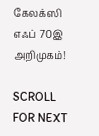கேலக்ஸி எஃப் 70இ அறிமுகம்!

SCROLL FOR NEXT